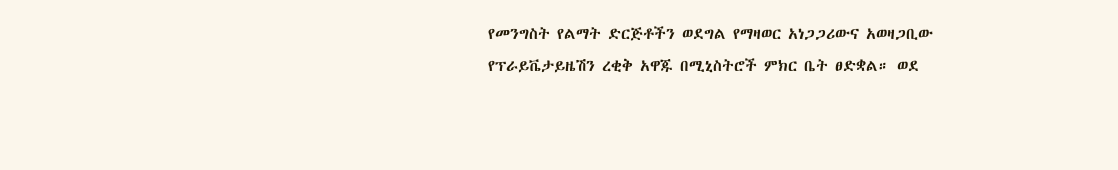የመንግስት የልማት ድርጅቶችን ወደግል የማዛወር አነጋጋሪውና አወዛጋቢው የፕራይቬታይዜሽን ረቂቅ አዋጁ በሚኒስትሮች ምክር ቤት ፀድቋል። ወደ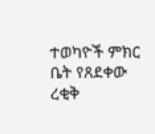ተወካዮች ምክር ቤት የጸደቀው ረቂቅ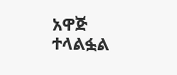አዋጅ ተላልፏል